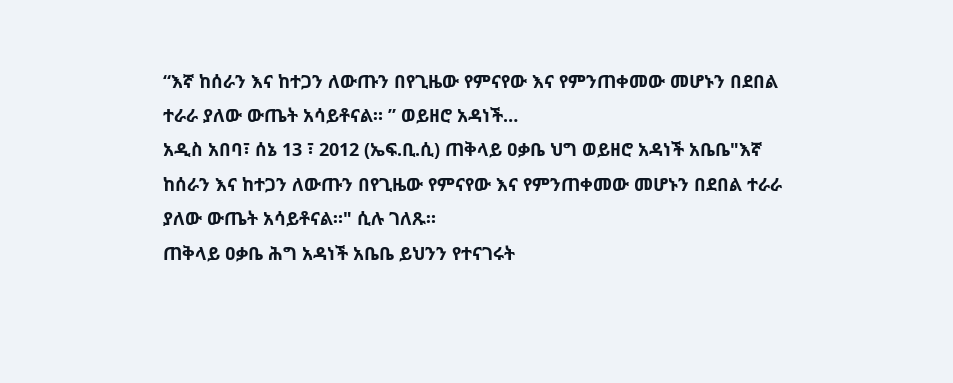“እኛ ከሰራን እና ከተጋን ለውጡን በየጊዜው የምናየው እና የምንጠቀመው መሆኑን በደበል ተራራ ያለው ውጤት አሳይቶናል። ” ወይዘሮ አዳነች…
አዲስ አበባ፣ ሰኔ 13 ፣ 2012 (ኤፍ.ቢ.ሲ) ጠቅላይ ዐቃቤ ህግ ወይዘሮ አዳነች አቤቤ"እኛ ከሰራን እና ከተጋን ለውጡን በየጊዜው የምናየው እና የምንጠቀመው መሆኑን በደበል ተራራ ያለው ውጤት አሳይቶናል።" ሲሉ ገለጹ።
ጠቅላይ ዐቃቤ ሕግ አዳነች አቤቤ ይህንን የተናገሩት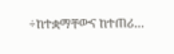÷ከተቋማቸውና ከተጠሪ…